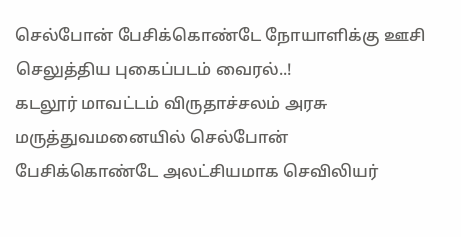செல்போன் பேசிக்கொண்டே நோயாளிக்கு ஊசி செலுத்திய புகைப்படம் வைரல்..!
கடலூர் மாவட்டம் விருதாச்சலம் அரசு மருத்துவமனையில் செல்போன் பேசிக்கொண்டே அலட்சியமாக செவிலியர்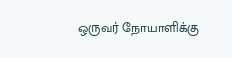ஒருவர் நோயாளிக்கு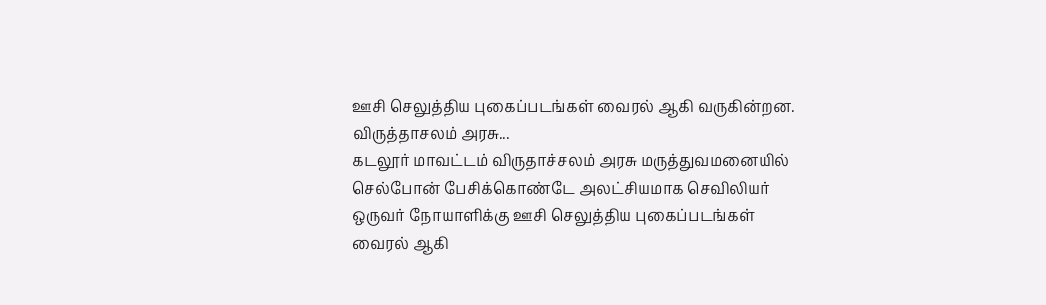ஊசி செலுத்திய புகைப்படங்கள் வைரல் ஆகி வருகின்றன. விருத்தாசலம் அரசு...
கடலூர் மாவட்டம் விருதாச்சலம் அரசு மருத்துவமனையில் செல்போன் பேசிக்கொண்டே அலட்சியமாக செவிலியர் ஒருவர் நோயாளிக்கு ஊசி செலுத்திய புகைப்படங்கள் வைரல் ஆகி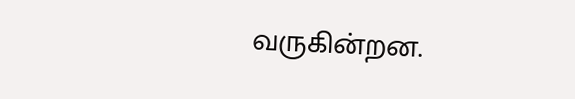வருகின்றன.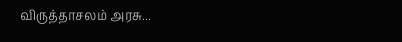விருத்தாசலம் அரசு...